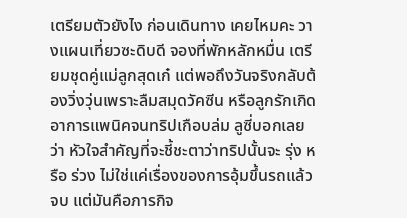เตรียมตัวยังไง ก่อนเดินทาง เคยไหมคะ วางแผนเที่ยวซะดิบดี จองที่พักหลักหมื่น เตรียมชุดคู่แม่ลูกสุดเก๋ แต่พอถึงวันจริงกลับต้องวิ่งวุ่นเพราะลืมสมุดวัคซีน หรือลูกรักเกิดอาการแพนิคจนทริปเกือบล่ม ลูซี่บอกเลยว่า หัวใจสำคัญที่จะชี้ชะตาว่าทริปนั้นจะ รุ่ง หรือ ร่วง ไม่ใช่แค่เรื่องของการอุ้มขึ้นรถแล้วจบ แต่มันคือภารกิจ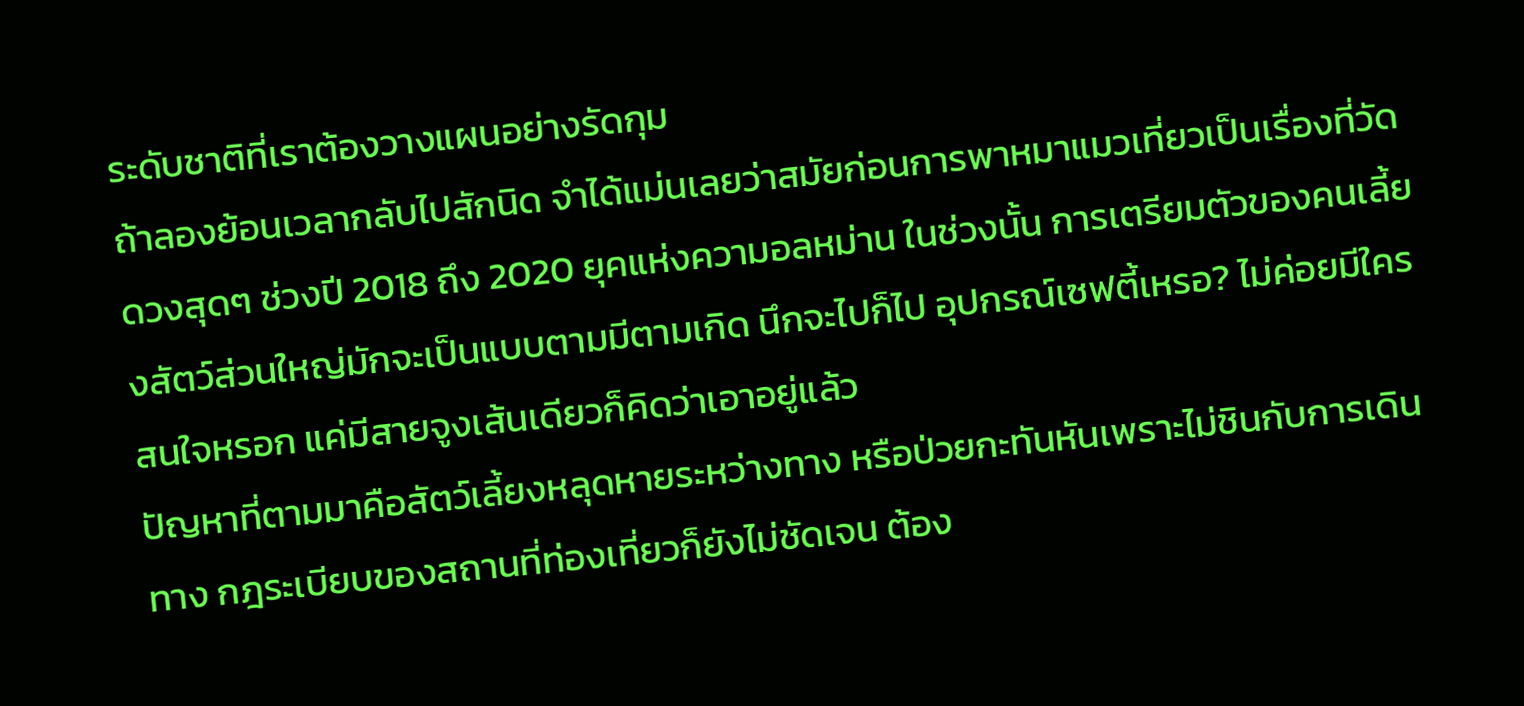ระดับชาติที่เราต้องวางแผนอย่างรัดกุม
ถ้าลองย้อนเวลากลับไปสักนิด จำได้แม่นเลยว่าสมัยก่อนการพาหมาแมวเที่ยวเป็นเรื่องที่วัดดวงสุดๆ ช่วงปี 2018 ถึง 2020 ยุคแห่งความอลหม่าน ในช่วงนั้น การเตรียมตัวของคนเลี้ยงสัตว์ส่วนใหญ่มักจะเป็นแบบตามมีตามเกิด นึกจะไปก็ไป อุปกรณ์เซฟตี้เหรอ? ไม่ค่อยมีใครสนใจหรอก แค่มีสายจูงเส้นเดียวก็คิดว่าเอาอยู่แล้ว
ปัญหาที่ตามมาคือสัตว์เลี้ยงหลุดหายระหว่างทาง หรือป่วยกะทันหันเพราะไม่ชินกับการเดินทาง กฎระเบียบของสถานที่ท่องเที่ยวก็ยังไม่ชัดเจน ต้อง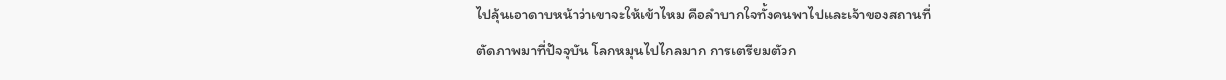ไปลุ้นเอาดาบหน้าว่าเขาจะให้เข้าไหม คือลำบากใจทั้งคนพาไปและเจ้าของสถานที่
ตัดภาพมาที่ปัจจุบัน โลกหมุนไปไกลมาก การเตรียมตัวก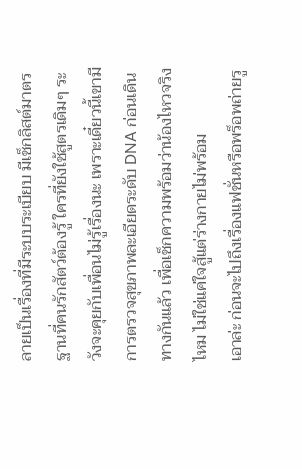ลายเป็นเรื่องที่มีระบบระเบียบ มีเช็กลิสต์มาตรฐานที่คนรักสัตว์ต้องรู้ ใครที่ยังใช้สูตรเดิมๆ ระวังจะคุยกับเพื่อนไม่รู้เรื่องนะ เพราะเดี๋ยวนี้เขามีการตรวจสุขภาพละเอียดระดับ DNA ก่อนเดินทางกันแล้ว เพื่อเช็กความพร้อมว่าน้องไหวจริงไหม ไม่ใช่แค่ใจสู้แต่ร่างกายไม่พร้อม
เอาล่ะ ก่อนจะไปถึงเรื่องแฟชั่นหรือพร็อพถ่ายรู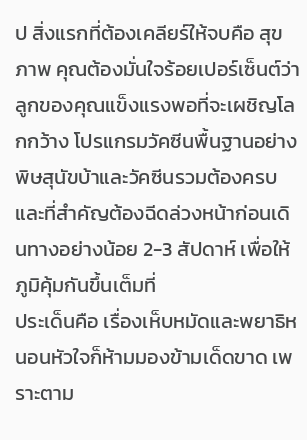ป สิ่งแรกที่ต้องเคลียร์ให้จบคือ สุขภาพ คุณต้องมั่นใจร้อยเปอร์เซ็นต์ว่าลูกของคุณแข็งแรงพอที่จะเผชิญโลกกว้าง โปรแกรมวัคซีนพื้นฐานอย่างพิษสุนัขบ้าและวัคซีนรวมต้องครบ และที่สำคัญต้องฉีดล่วงหน้าก่อนเดินทางอย่างน้อย 2-3 สัปดาห์ เพื่อให้ภูมิคุ้มกันขึ้นเต็มที่
ประเด็นคือ เรื่องเห็บหมัดและพยาธิหนอนหัวใจก็ห้ามมองข้ามเด็ดขาด เพราะตาม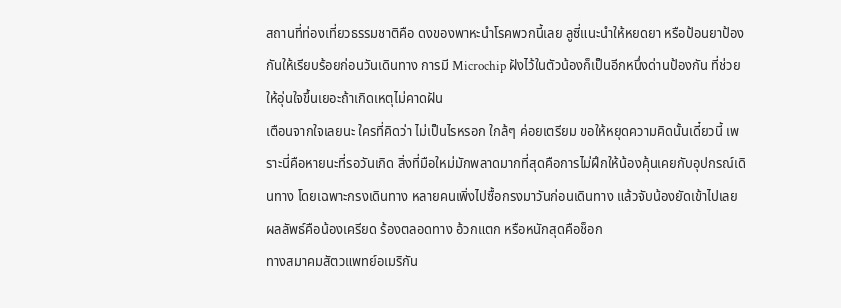สถานที่ท่องเที่ยวธรรมชาติคือ ดงของพาหะนำโรคพวกนี้เลย ลูซี่แนะนำให้หยดยา หรือป้อนยาป้องกันให้เรียบร้อยก่อนวันเดินทาง การมี Microchip ฝังไว้ในตัวน้องก็เป็นอีกหนึ่งด่านป้องกัน ที่ช่วยให้อุ่นใจขึ้นเยอะถ้าเกิดเหตุไม่คาดฝัน
เตือนจากใจเลยนะ ใครที่คิดว่า ไม่เป็นไรหรอก ใกล้ๆ ค่อยเตรียม ขอให้หยุดความคิดนั้นเดี๋ยวนี้ เพราะนี่คือหายนะที่รอวันเกิด สิ่งที่มือใหม่มักพลาดมากที่สุดคือการไม่ฝึกให้น้องคุ้นเคยกับอุปกรณ์เดินทาง โดยเฉพาะกรงเดินทาง หลายคนเพิ่งไปซื้อกรงมาวันก่อนเดินทาง แล้วจับน้องยัดเข้าไปเลย ผลลัพธ์คือน้องเครียด ร้องตลอดทาง อ้วกแตก หรือหนักสุดคือช็อก
ทางสมาคมสัตวแพทย์อเมริกัน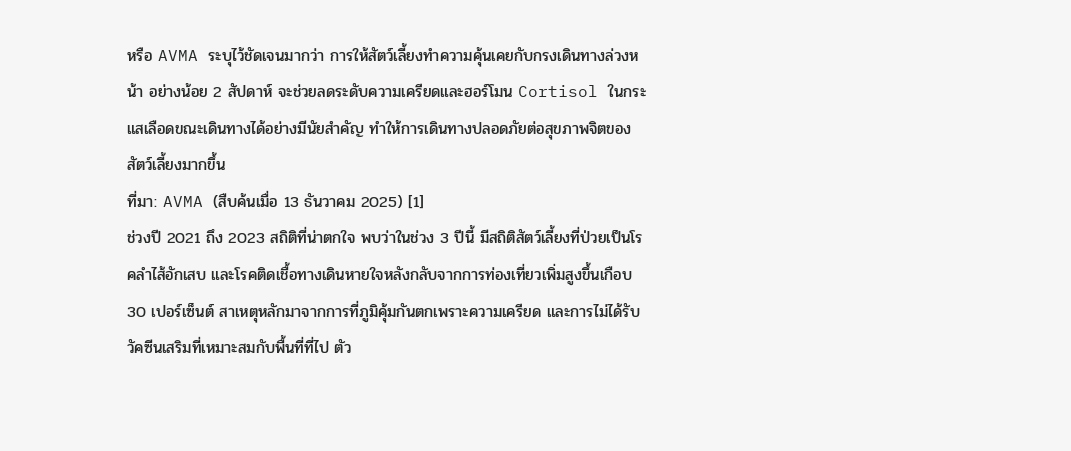หรือ AVMA ระบุไว้ชัดเจนมากว่า การให้สัตว์เลี้ยงทำความคุ้นเคยกับกรงเดินทางล่วงหน้า อย่างน้อย 2 สัปดาห์ จะช่วยลดระดับความเครียดและฮอร์โมน Cortisol ในกระแสเลือดขณะเดินทางได้อย่างมีนัยสำคัญ ทำให้การเดินทางปลอดภัยต่อสุขภาพจิตของสัตว์เลี้ยงมากขึ้น
ที่มา: AVMA (สืบค้นเมื่อ 13 ธันวาคม 2025) [1]
ช่วงปี 2021 ถึง 2023 สถิติที่น่าตกใจ พบว่าในช่วง 3 ปีนี้ มีสถิติสัตว์เลี้ยงที่ป่วยเป็นโรคลำไส้อักเสบ และโรคติดเชื้อทางเดินหายใจหลังกลับจากการท่องเที่ยวเพิ่มสูงขึ้นเกือบ 30 เปอร์เซ็นต์ สาเหตุหลักมาจากการที่ภูมิคุ้มกันตกเพราะความเครียด และการไม่ได้รับวัคซีนเสริมที่เหมาะสมกับพื้นที่ที่ไป ตัว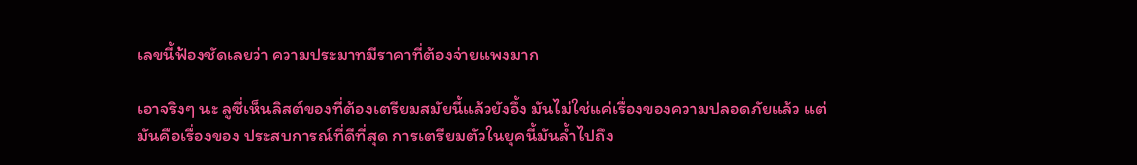เลขนี้ฟ้องชัดเลยว่า ความประมาทมีราคาที่ต้องจ่ายแพงมาก

เอาจริงๆ นะ ลูซี่เห็นลิสต์ของที่ต้องเตรียมสมัยนี้แล้วยังอึ้ง มันไม่ใช่แค่เรื่องของความปลอดภัยแล้ว แต่มันคือเรื่องของ ประสบการณ์ที่ดีที่สุด การเตรียมตัวในยุคนี้มันล้ำไปถึง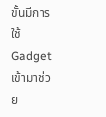ขั้นมีการใช้ Gadget เข้ามาช่วย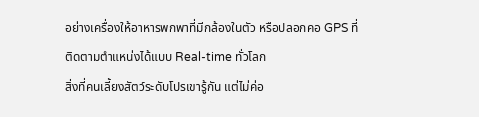อย่างเครื่องให้อาหารพกพาที่มีกล้องในตัว หรือปลอกคอ GPS ที่ติดตามตำแหน่งได้แบบ Real-time ทั่วโลก
สิ่งที่คนเลี้ยงสัตว์ระดับโปรเขารู้กัน แต่ไม่ค่อ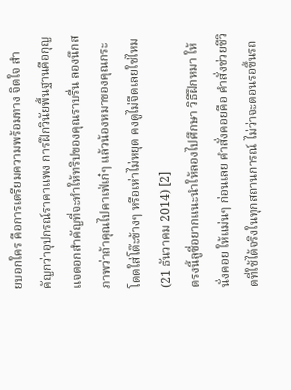ยบอกใคร คือการเตรียมความพร้อมทาง จิตใจ สำคัญกว่าอุปกรณ์ราคาแพง การฝึกวินัยพื้นฐานคือกุญแจดอกสำคัญที่จะทำให้ทริปของคุณราบรื่น ลองนึกสภาพว่าถ้าคุณไปคาเฟ่เก๋ๆ แล้วน้องหมาของคุณกระโดดใส่โต๊ะข้างๆ หรือเห่าไม่หยุด คงดูไม่จืดเลยใช่ไหม (21 ธันวาคม 2014) [2]
ตรงนี้ลูซี่อยากแนะนำให้ลองไปศึกษา วิธีฝึกหมา ให้นั่งคอย ให้แม่นๆ ก่อนเลย คำสั่งคอยคือ คำสั่งช่วยชีวิตที่ใช้ได้จริงในทุกสถานการณ์ ไม่ว่าจะตอนรอขึ้นรถ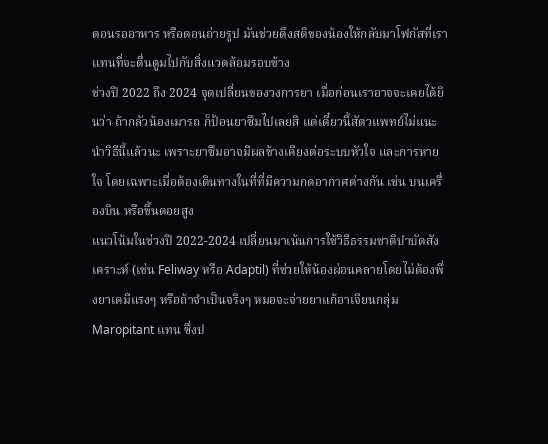ตอนรออาหาร หรือตอนถ่ายรูป มันช่วยดึงสติของน้องให้กลับมาโฟกัสที่เรา แทนที่จะตื่นตูมไปกับสิ่งแวดล้อมรอบข้าง
ช่วงปี 2022 ถึง 2024 จุดเปลี่ยนของวงการยา เมื่อก่อนเราอาจจะเคยได้ยินว่า ถ้ากลัวน้องเมารถ ก็ป้อนยาซึมไปเลยสิ แต่เดี๋ยวนี้สัตวแพทย์ไม่แนะนำวิธีนี้แล้วนะ เพราะยาซึมอาจมีผลข้างเคียงต่อระบบหัวใจ และการหายใจ โดยเฉพาะเมื่อต้องเดินทางในที่ที่มีความกดอากาศต่างกัน เช่น บนเครื่องบิน หรือขึ้นดอยสูง
แนวโน้มในช่วงปี 2022-2024 เปลี่ยนมาเน้นการใช้วิธีธรรมชาติบำบัดสังเคราะห์ (เช่น Feliway หรือ Adaptil) ที่ช่วยให้น้องผ่อนคลายโดยไม่ต้องพึ่งยาเคมีแรงๆ หรือถ้าจำเป็นจริงๆ หมอจะจ่ายยาแก้อาเจียนกลุ่ม Maropitant แทน ซึ่งป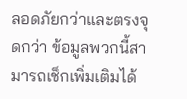ลอดภัยกว่าและตรงจุดกว่า ข้อมูลพวกนี้สามารถเช็กเพิ่มเติมได้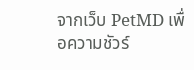จากเว็บ PetMD เพื่อความชัวร์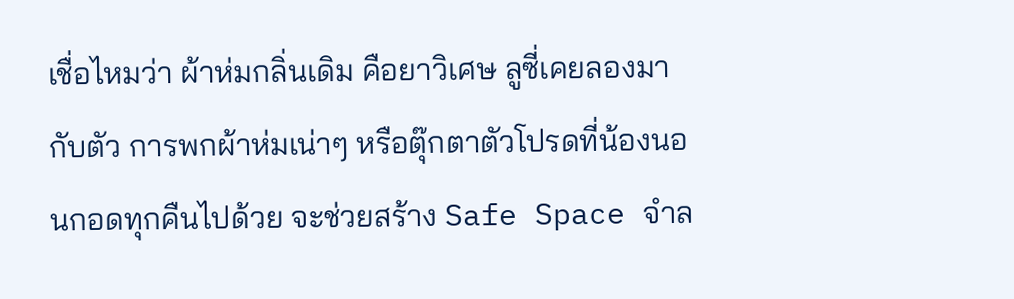เชื่อไหมว่า ผ้าห่มกลิ่นเดิม คือยาวิเศษ ลูซี่เคยลองมากับตัว การพกผ้าห่มเน่าๆ หรือตุ๊กตาตัวโปรดที่น้องนอนกอดทุกคืนไปด้วย จะช่วยสร้าง Safe Space จำล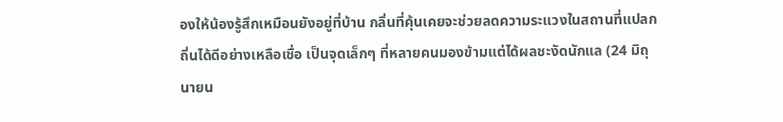องให้น้องรู้สึกเหมือนยังอยู่ที่บ้าน กลิ่นที่คุ้นเคยจะช่วยลดความระแวงในสถานที่แปลกถิ่นได้ดีอย่างเหลือเชื่อ เป็นจุดเล็กๆ ที่หลายคนมองข้ามแต่ได้ผลชะงัดนักแล (24 มิถุนายน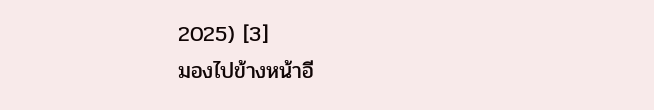2025) [3]
มองไปข้างหน้าอี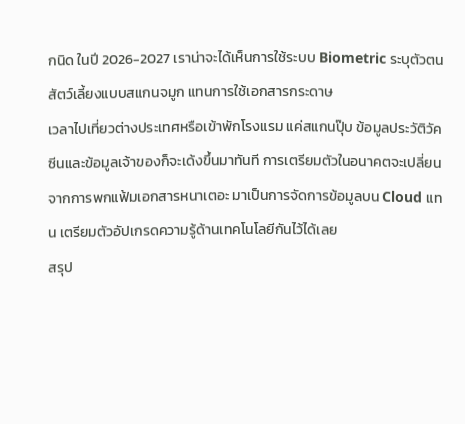กนิด ในปี 2026-2027 เราน่าจะได้เห็นการใช้ระบบ Biometric ระบุตัวตนสัตว์เลี้ยงแบบสแกนจมูก แทนการใช้เอกสารกระดาษ
เวลาไปเที่ยวต่างประเทศหรือเข้าพักโรงแรม แค่สแกนปุ๊บ ข้อมูลประวัติวัคซีนและข้อมูลเจ้าของก็จะเด้งขึ้นมาทันที การเตรียมตัวในอนาคตจะเปลี่ยนจากการพกแฟ้มเอกสารหนาเตอะ มาเป็นการจัดการข้อมูลบน Cloud แทน เตรียมตัวอัปเกรดความรู้ด้านเทคโนโลยีกันไว้ได้เลย
สรุป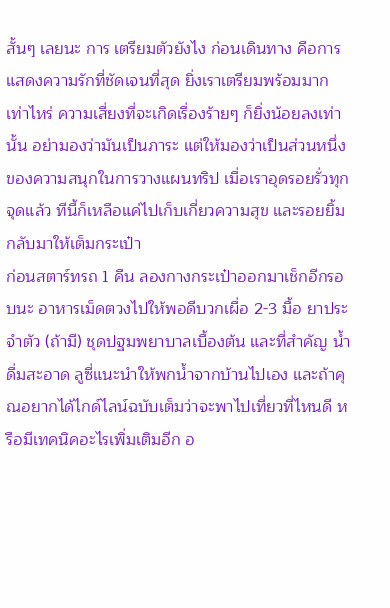สั้นๆ เลยนะ การ เตรียมตัวยังไง ก่อนเดินทาง คือการแสดงความรักที่ชัดเจนที่สุด ยิ่งเราเตรียมพร้อมมากเท่าไหร่ ความเสี่ยงที่จะเกิดเรื่องร้ายๆ ก็ยิ่งน้อยลงเท่านั้น อย่ามองว่ามันเป็นภาระ แต่ให้มองว่าเป็นส่วนหนึ่งของความสนุกในการวางแผนทริป เมื่อเราอุดรอยรั่วทุกจุดแล้ว ทีนี้ก็เหลือแค่ไปเก็บเกี่ยวความสุข และรอยยิ้มกลับมาให้เต็มกระเป๋า
ก่อนสตาร์ทรถ 1 คืน ลองกางกระเป๋าออกมาเช็กอีกรอบนะ อาหารเม็ดตวงไปให้พอดีบวกเผื่อ 2-3 มื้อ ยาประจำตัว (ถ้ามี) ชุดปฐมพยาบาลเบื้องต้น และที่สำคัญ น้ำดื่มสะอาด ลูซี่แนะนำให้พกน้ำจากบ้านไปเอง และถ้าคุณอยากได้ไกด์ไลน์ฉบับเต็มว่าจะพาไปเที่ยวที่ไหนดี หรือมีเทคนิคอะไรเพิ่มเติมอีก อ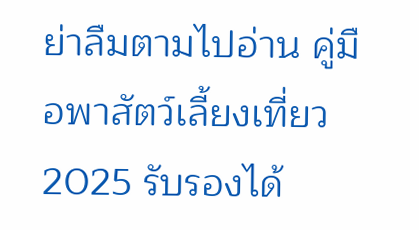ย่าลืมตามไปอ่าน คู่มือพาสัตว์เลี้ยงเที่ยว 2025 รับรองได้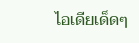ไอเดียเด็ดๆ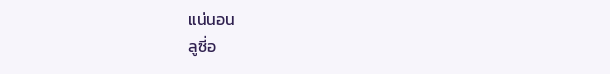แน่นอน
ลูซี่อ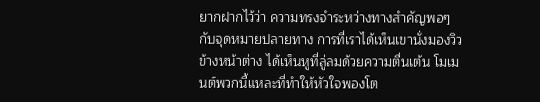ยากฝากไว้ว่า ความทรงจำระหว่างทางสำคัญพอๆ กับจุดหมายปลายทาง การที่เราได้เห็นเขานั่งมองวิวข้างหน้าต่าง ได้เห็นหูที่ลู่ลมด้วยความตื่นเต้น โมเมนต์พวกนี้แหละที่ทำให้หัวใจพองโต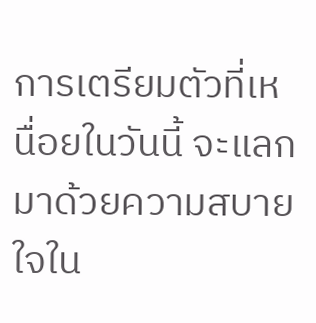การเตรียมตัวที่เหนื่อยในวันนี้ จะแลกมาด้วยความสบายใจใน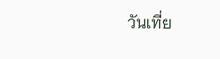วันเที่ย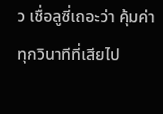ว เชื่อลูซี่เถอะว่า คุ้มค่าทุกวินาทีที่เสียไป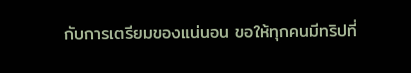กับการเตรียมของแน่นอน ขอให้ทุกคนมีทริปที่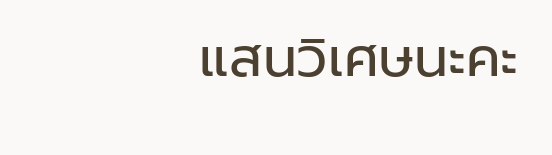แสนวิเศษนะคะ